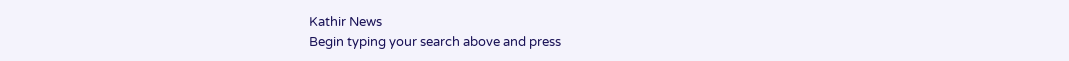Kathir News
Begin typing your search above and press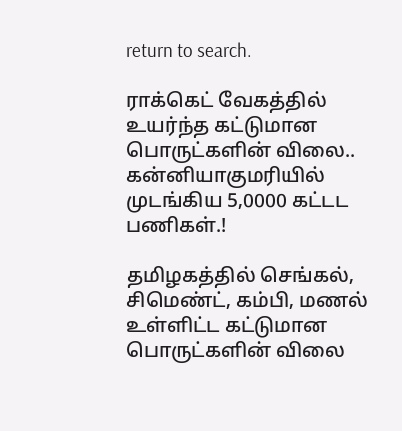return to search.

ராக்கெட் வேகத்தில் உயர்ந்த கட்டுமான பொருட்களின் விலை.. கன்னியாகுமரியில் முடங்கிய 5,0000 கட்டட பணிகள்.!

தமிழகத்தில் செங்கல், சிமெண்ட், கம்பி, மணல் உள்ளிட்ட கட்டுமான பொருட்களின் விலை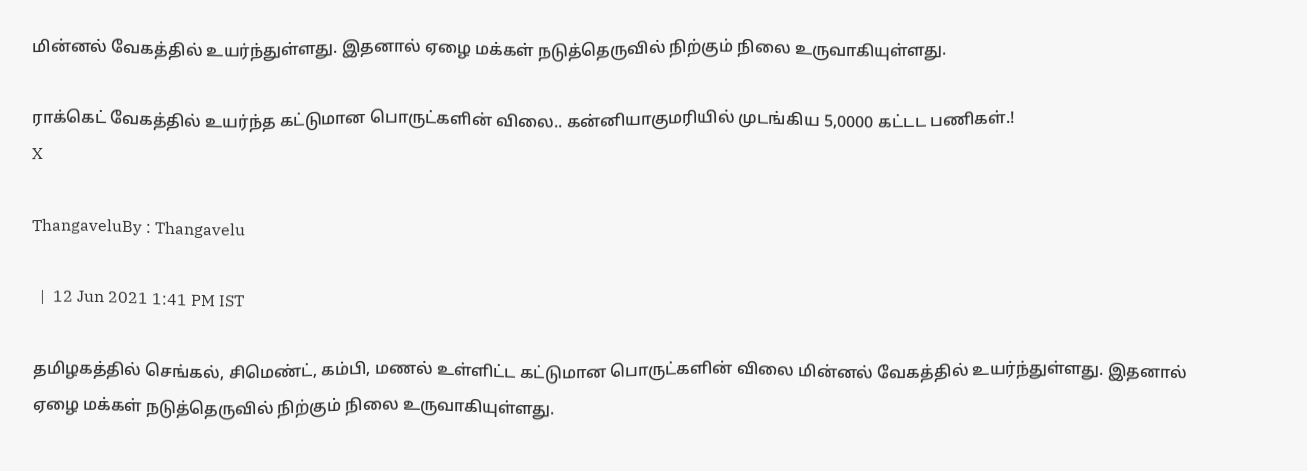மின்னல் வேகத்தில் உயர்ந்துள்ளது. இதனால் ஏழை மக்கள் நடுத்தெருவில் நிற்கும் நிலை உருவாகியுள்ளது.

ராக்கெட் வேகத்தில் உயர்ந்த கட்டுமான பொருட்களின் விலை.. கன்னியாகுமரியில் முடங்கிய 5,0000 கட்டட பணிகள்.!
X

ThangaveluBy : Thangavelu

  |  12 Jun 2021 1:41 PM IST

தமிழகத்தில் செங்கல், சிமெண்ட், கம்பி, மணல் உள்ளிட்ட கட்டுமான பொருட்களின் விலை மின்னல் வேகத்தில் உயர்ந்துள்ளது. இதனால் ஏழை மக்கள் நடுத்தெருவில் நிற்கும் நிலை உருவாகியுள்ளது.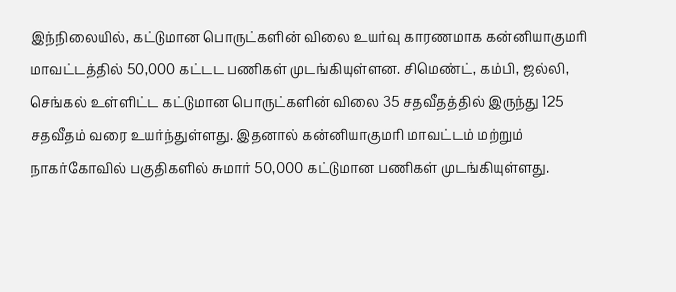இந்நிலையில், கட்டுமான பொருட்களின் விலை உயர்வு காரணமாக கன்னியாகுமரி மாவட்டத்தில் 50,000 கட்டட பணிகள் முடங்கியுள்ளன. சிமெண்ட், கம்பி, ஜல்லி, செங்கல் உள்ளிட்ட கட்டுமான பொருட்களின் விலை 35 சதவீதத்தில் இருந்து 125 சதவீதம் வரை உயர்ந்துள்ளது. இதனால் கன்னியாகுமரி மாவட்டம் மற்றும் நாகர்கோவில் பகுதிகளில் சுமார் 50,000 கட்டுமான பணிகள் முடங்கியுள்ளது.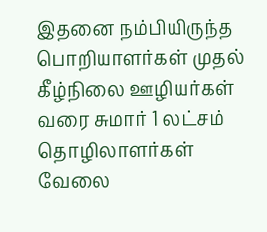இதனை நம்பியிருந்த பொறியாளர்கள் முதல் கீழ்நிலை ஊழியர்கள் வரை சுமார் 1 லட்சம் தொழிலாளர்கள் வேலை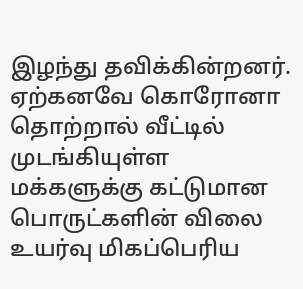இழந்து தவிக்கின்றனர். ஏற்கனவே கொரோனா தொற்றால் வீட்டில் முடங்கியுள்ள மக்களுக்கு கட்டுமான பொருட்களின் விலை உயர்வு மிகப்பெரிய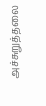அச்சுறுத்தலை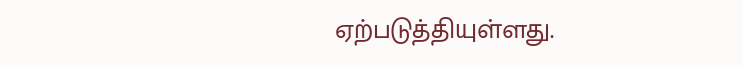ஏற்படுத்தியுள்ளது.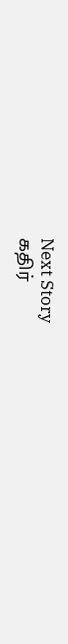Next Story
கதிர்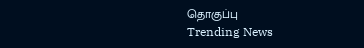தொகுப்பு
Trending News